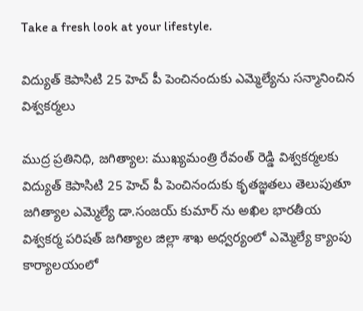Take a fresh look at your lifestyle.

విద్యుత్ కెపాసిటి 25 హెచ్ పీ పెంచినందుకు ఎమ్మెల్యేను సన్మానించిన విశ్వకర్మలు

ముద్ర ప్రతినిధి, జగిత్యాల: ముఖ్యమంత్రి రేవంత్ రెడ్డి విశ్వకర్మలకు విద్యుత్ కెపాసిటి 25 హెచ్ పీ పెంచినందుకు కృతజ్ఞతలు తెలుపుతూ జగిత్యాల ఎమ్మెల్యే డా.సంజయ్ కుమార్ ను అఖిల భారతీయ విశ్వకర్మ పరిషత్ జగిత్యాల జిల్లా శాఖ అధ్వర్యంలో ఎమ్మెల్యే క్యాంపు కార్యాలయంలో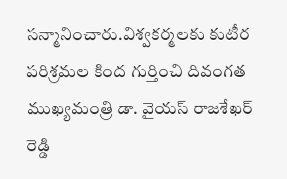సన్మానించారు.విశ్వకర్మలకు కుటీర పరిశ్రమల కింద గుర్తించి దివంగత ముఖ్యమంత్రి డా. వైయస్ రాజశేఖర్ రెడ్డి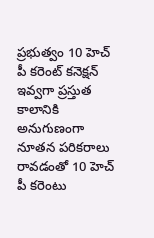ప్రభుత్వం 10 హెచ్ పీ కరెంట్ కనెక్షన్ ఇవ్వగా ప్రస్తుత కాలానికి అనుగుణంగా నూతన పరికరాలు రావడంతో 10 హెచ్ పీ కరెంటు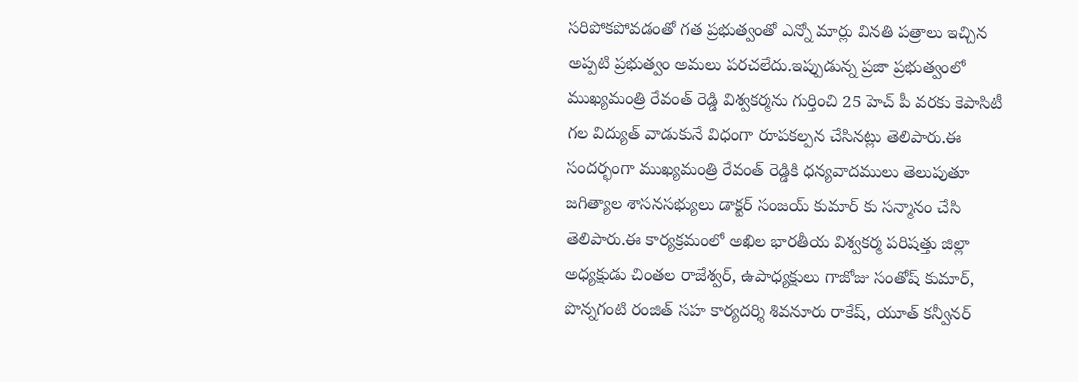సరిపోకపోవడంతో గత ప్రభుత్వంతో ఎన్నో మార్లు వినతి పత్రాలు ఇచ్చిన అప్పటి ప్రభుత్వం అమలు పరచలేదు.ఇప్పుడున్న ప్రజా ప్రభుత్వంలో ముఖ్యమంత్రి రేవంత్ రెడ్డి విశ్వకర్మను గుర్తించి 25 హెచ్ పీ వరకు కెపాసిటీ గల విద్యుత్ వాడుకునే విధంగా రూపకల్పన చేసినట్లు తెలిపారు.ఈ సందర్భంగా ముఖ్యమంత్రి రేవంత్ రెడ్డికి ధన్యవాదములు తెలుపుతూ జగిత్యాల శాసనసభ్యులు డాక్టర్ సంజయ్ కుమార్ కు సన్మానం చేసి తెలిపారు.ఈ కార్యక్రమంలో అఖిల భారతీయ విశ్వకర్మ పరిషత్తు జిల్లా అధ్యక్షుడు చింతల రాజేశ్వర్, ఉపాధ్యక్షులు గాజోజు సంతోష్ కుమార్, పొన్నగంటి రంజిత్ సహ కార్యదర్శి శివనూరు రాకేష్, యూత్ కన్వీనర్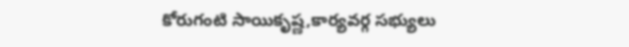కోరుగంటి సాయికృష్ణ,కార్యవర్గ సభ్యులు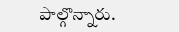పాల్గొన్నారు.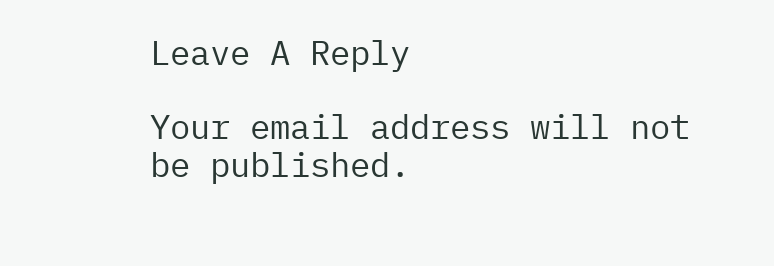Leave A Reply

Your email address will not be published.